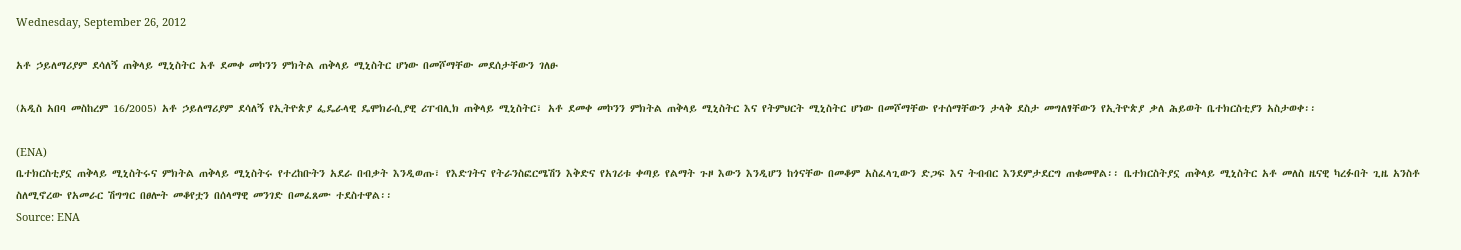Wednesday, September 26, 2012

አቶ ኃይለማሪያም ደሳለኝ ጠቅላይ ሚኒስትር አቶ ደመቀ መኮንን ምክትል ጠቅላይ ሚኒስትር ሆነው በመሾማቸው መደሰታቸውን ገለፁ

(አዲስ አበባ መስከረም 16/2005) አቶ ኃይለማሪያም ደሳለኝ የኢትዮጵያ ፌዴራላዊ ዴሞክራሲያዊ ሪፐብሊክ ጠቅላይ ሚኒስትር፣ አቶ ደመቀ መኮንን ምክትል ጠቅላይ ሚኒስትር እና የትምህርት ሚኒስትር ሆነው በመሾማቸው የተሰማቸውን ታላቅ ደስታ መግለፃቸውን የኢትዮጵያ ቃለ ሕይወት ቤተክርስቲያን አስታወቀ፡፡

(ENA)
ቤተክርስቲያኗ ጠቅላይ ሚኒስትሩና ምክትል ጠቅላይ ሚኒስትሩ የተረከቡትን አደራ በብቃት እንዲወጡ፣ የእድገትና የትራንስፎርሜሽን እቅድና የአገሪቱ ቀጣይ የልማት ጉዞ እውን እንዲሆን ከጎናቸው በመቆም አስፈላጊውን ድጋፍ እና ትብብር እንደምታደርግ ጠቁመዋል፡፡ ቤተክርስትያኗ ጠቅላይ ሚኒስትር አቶ መለስ ዜናዊ ካረፉበት ጊዜ አንስቶ ስለሚኖረው የአመራር ሽግግር በፀሎት መቆየቷን በሰላማዊ መንገድ በመፈጸሙ ተደስተዋል፡፡
Source: ENA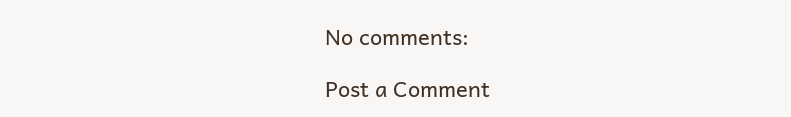No comments:

Post a Comment